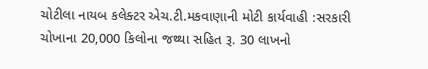ચોટીલા નાયબ કલેક્ટર એચ.ટી.મકવાણાની મોટી કાર્યવાહી :સરકારી ચોખાના 20,000 કિલોના જથ્થા સહિત રૂ. 30 લાખનો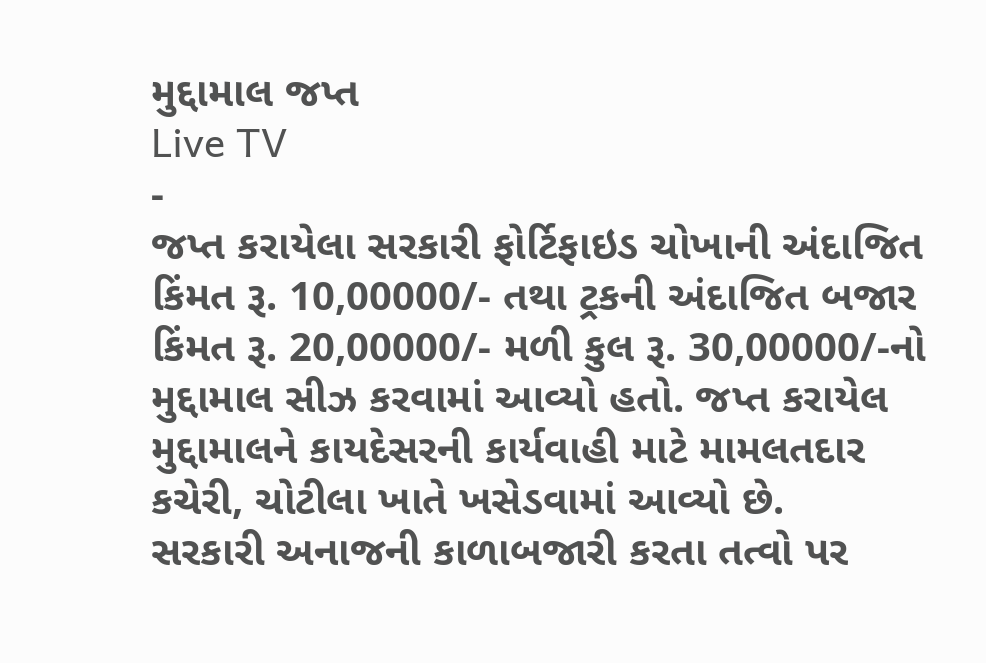મુદ્દામાલ જપ્ત
Live TV
-
જપ્ત કરાયેલા સરકારી ફોર્ટિફાઇડ ચોખાની અંદાજિત કિંમત રૂ. 10,00000/- તથા ટ્રકની અંદાજિત બજાર કિંમત રૂ. 20,00000/- મળી કુલ રૂ. 30,00000/-નો મુદ્દામાલ સીઝ કરવામાં આવ્યો હતો. જપ્ત કરાયેલ મુદ્દામાલને કાયદેસરની કાર્યવાહી માટે મામલતદાર કચેરી, ચોટીલા ખાતે ખસેડવામાં આવ્યો છે.
સરકારી અનાજની કાળાબજારી કરતા તત્વો પર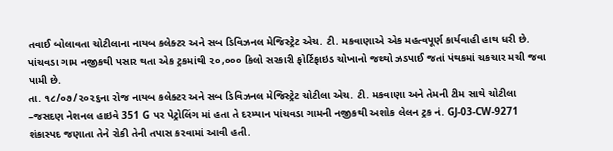તવાઈ બોલાવતા ચોટીલાના નાયબ કલેક્ટર અને સબ ડિવિઝનલ મેજિસ્ટ્રેટ એચ. ટી. મકવાણાએ એક મહત્વપૂર્ણ કાર્યવાહી હાથ ધરી છે. પાંચવડા ગામ નજીકથી પસાર થતા એક ટ્રકમાંથી ૨૦,૦૦૦ કિલો સરકારી ફોર્ટિફાઇડ ચોખાનો જથ્થો ઝડપાઈ જતાં પંથકમાં ચકચાર મચી જવા પામી છે.
તા. ૧૮/૦૭/૨૦૨૬ના રોજ નાયબ કલેક્ટર અને સબ ડિવિઝનલ મેજિસ્ટ્રેટ ચોટીલા એચ. ટી. મકવાણા અને તેમની ટીમ સાથે ચોટીલા –જસદણ નેશનલ હાઇવે 351 G પર પેટ્રોલિંગ માં હતા તે દરમ્યાન પાંચવડા ગામની નજીકથી અશોક લેલન ટ્રક નં. GJ-03-CW-9271 શંકાસ્પદ જણાતા તેને રોકી તેની તપાસ કરવામાં આવી હતી.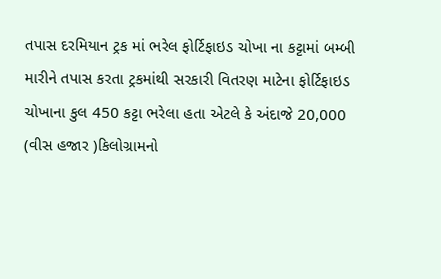તપાસ દરમિયાન ટ્રક માં ભરેલ ફોર્ટિફાઇડ ચોખા ના કટ્ટામાં બમ્બી મારીને તપાસ કરતા ટ્રકમાંથી સરકારી વિતરણ માટેના ફોર્ટિફાઇડ ચોખાના કુલ 450 કટ્ટા ભરેલા હતા એટલે કે અંદાજે 20,000 (વીસ હજાર )કિલોગ્રામનો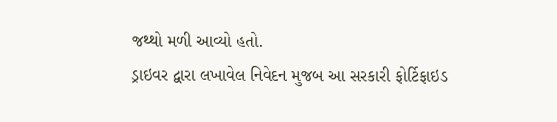જથ્થો મળી આવ્યો હતો.
ડ્રાઇવર દ્વારા લખાવેલ નિવેદન મુજબ આ સરકારી ફોર્ટિફાઇડ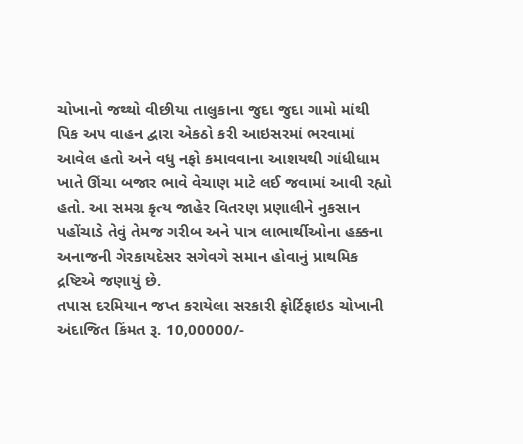ચોખાનો જથ્થો વીછીયા તાલુકાના જુદા જુદા ગામો માંથી પિક અ૫ વાહન દ્વારા એકઠો કરી આઇસરમાં ભરવામાં આવેલ હતો અને વધુ નફો કમાવવાના આશયથી ગાંધીધામ ખાતે ઊંચા બજાર ભાવે વેચાણ માટે લઈ જવામાં આવી રહ્યો હતો. આ સમગ્ર કૃત્ય જાહેર વિતરણ પ્રણાલીને નુકસાન પહોંચાડે તેવું તેમજ ગરીબ અને પાત્ર લાભાર્થીઓના હક્કના અનાજની ગેરકાયદેસર સગેવગે સમાન હોવાનું પ્રાથમિક દ્રષ્ટિએ જણાયું છે.
તપાસ દરમિયાન જપ્ત કરાયેલા સરકારી ફોર્ટિફાઇડ ચોખાની અંદાજિત કિંમત રૂ. 10,00000/-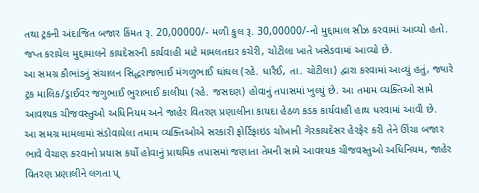તથા ટ્રકની અંદાજિત બજાર કિંમત રૂ. 20,00000/- મળી કુલ રૂ. 30,00000/-નો મુદ્દામાલ સીઝ કરવામાં આવ્યો હતો. જપ્ત કરાયેલ મુદ્દામાલને કાયદેસરની કાર્યવાહી માટે મામલતદાર કચેરી, ચોટીલા ખાતે ખસેડવામાં આવ્યો છે.
આ સમગ્ર કૌભાંડનું સંચાલન સિદ્ધરાજભાઈ મંગળુભાઈ ઘાંઘલ (રહે. ધારૈઈ, તા. ચોટીલા) દ્વારા કરવામાં આવ્યું હતું, જ્યારે ટ્રક માલિક/ડ્રાઈવર જગુભાઈ ભુરાભાઈ કાલીયા (રહે. જસદણ) હોવાનું તપાસમાં ખુલ્યું છે. આ તમામ વ્યક્તિઓ સામે આવશ્યક ચીજવસ્તુઓ અધિનિયમ અને જાહેર વિતરણ પ્રણાલીના કાયદા હેઠળ કડક કાર્યવાહી હાથ ધરવામાં આવી છે.
આ સમગ્ર મામલામાં સંડોવાયેલા તમામ વ્યક્તિઓએ સરકારી ફોર્ટિફાઇડ ચોખાની ગેરકાયદેસર હેરફેર કરી તેને ઊંચા બજાર ભાવે વેચાણ કરવાનો પ્રયાસ કર્યો હોવાનું પ્રાથમિક તપાસમાં જણાતા તેમની સામે આવશ્યક ચીજવસ્તુઓ અધિનિયમ, જાહેર વિતરણ પ્રણાલીને લગતા પ્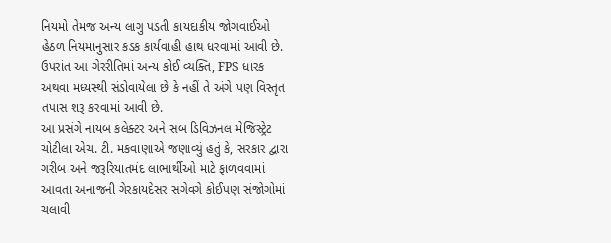નિયમો તેમજ અન્ય લાગુ પડતી કાયદાકીય જોગવાઈઓ હેઠળ નિયમાનુસાર કડક કાર્યવાહી હાથ ધરવામાં આવી છે. ઉપરાંત આ ગેરરીતિમાં અન્ય કોઈ વ્યક્તિ, FPS ધારક અથવા મધ્યસ્થી સંડોવાયેલા છે કે નહીં તે અંગે પણ વિસ્તૃત તપાસ શરૂ કરવામાં આવી છે.
આ પ્રસંગે નાયબ કલેક્ટર અને સબ ડિવિઝનલ મેજિસ્ટ્રેટ ચોટીલા એચ. ટી. મકવાણાએ જણાવ્યું હતું કે, સરકાર દ્વારા ગરીબ અને જરૂરિયાતમંદ લાભાર્થીઓ માટે ફાળવવામાં આવતા અનાજની ગેરકાયદેસર સગેવગે કોઈપણ સંજોગોમાં ચલાવી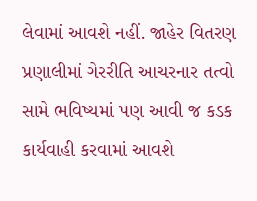લેવામાં આવશે નહીં. જાહેર વિતરણ પ્રણાલીમાં ગેરરીતિ આચરનાર તત્વો સામે ભવિષ્યમાં પણ આવી જ કડક કાર્યવાહી કરવામાં આવશે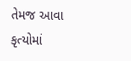તેમજ આવા કૃત્યોમાં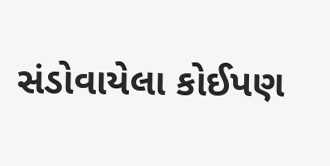સંડોવાયેલા કોઈપણ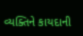વ્યક્તિને કાયદાની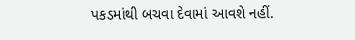પકડમાંથી બચવા દેવામાં આવશે નહીં.